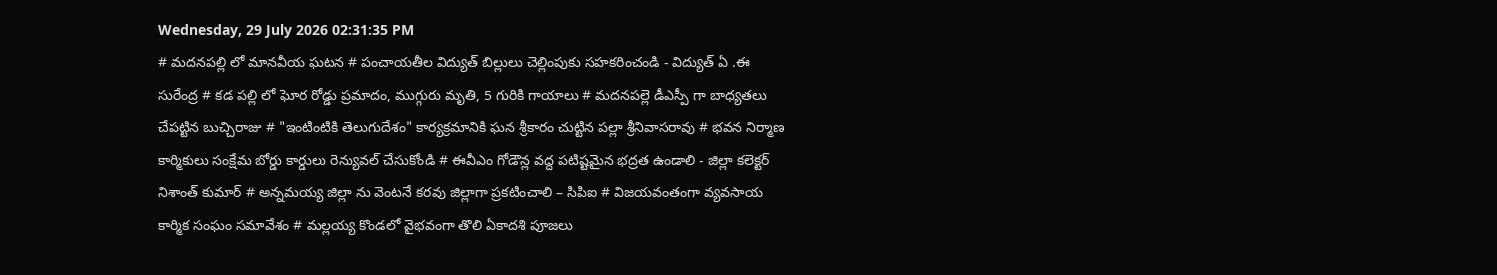Wednesday, 29 July 2026 02:31:35 PM
# మదనపల్లి లో మానవీయ ఘటన # పంచాయతీల విద్యుత్ బిల్లులు చెల్లింపుకు సహకరించండి - విద్యుత్ ఏ .ఈ సురేంద్ర # కడ పల్లి లో ఘోర రోడ్డు ప్రమాదం, ముగ్గురు మృతి, 5 గురికి గాయాలు # మదనపల్లె డీఎస్పీ గా బాధ్యతలు చేపట్టిన బుచ్చిరాజు # "ఇంటింటికి తెలుగుదేశం" కార్యక్రమానికి ఘన శ్రీకారం చుట్టిన పల్లా శ్రీనివాసరావు # భవన నిర్మాణ కార్మికులు సంక్షేమ బోర్డు కార్డులు రెన్యువల్ చేసుకోండి # ఈవీఎం గోడౌన్ల వద్ద పటిష్టమైన భద్రత ఉండాలి - జిల్లా కలెక్టర్ నిశాంత్ కుమార్ # అన్నమయ్య జిల్లా ను వెంటనే కరవు జిల్లాగా ప్రకటించాలి – సిపిఐ # విజయవంతంగా వ్యవసాయ కార్మిక సంఘం సమావేశం # మల్లయ్య కొండలో వైభవంగా తొలి ఏకాదశి పూజలు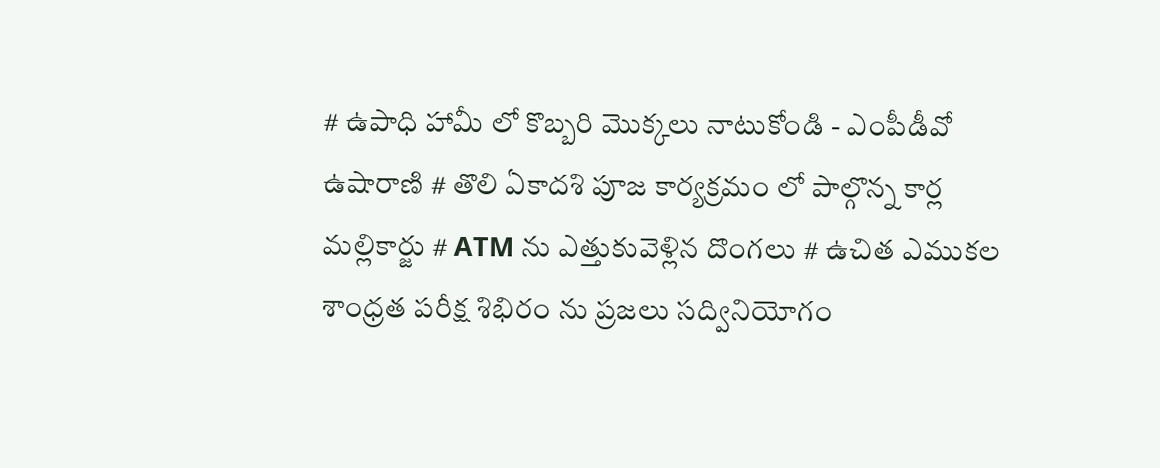# ఉపాధి హామీ లో కొబ్బరి మొక్కలు నాటుకోండి - ఎంపీడీవో ఉషారాణి # తొలి ఏకాదశి పూజ కార్యక్రమం లో పాల్గొన్న కార్ల మల్లికార్జు # ATM ను ఎత్తుకువెళ్లిన దొంగలు # ఉచిత ఎముకల శాంధ్రత పరీక్ష శిభిరం ను ప్రజలు సద్వినియోగం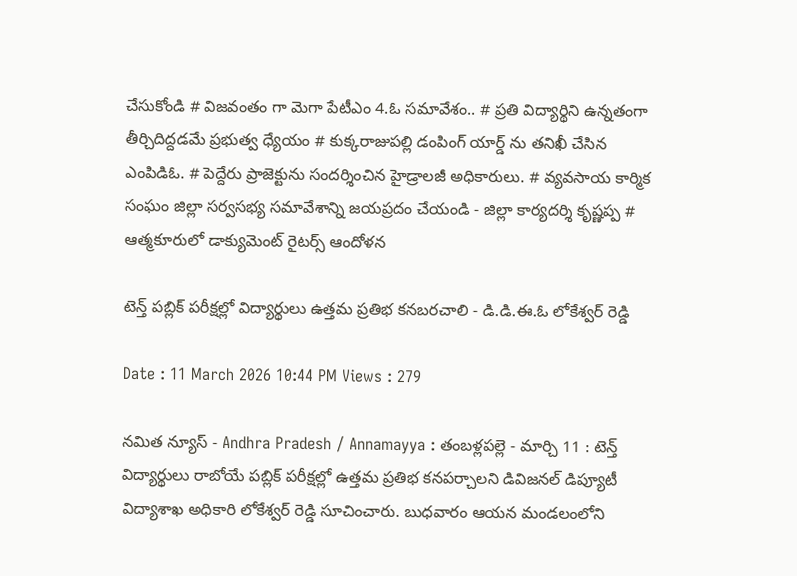చేసుకోండి # విజవంతం గా మెగా పేటీఎం 4.ఓ సమావేశం.. # ప్రతి విద్యార్థిని ఉన్నతంగా తీర్చిదిద్దడమే ప్రభుత్వ ధ్యేయం # కుక్కరాజుపల్లి డంపింగ్ యార్డ్ ను తనిఖీ చేసిన ఎంపిడిఓ. # పెద్దేరు ప్రాజెక్టును సందర్శించిన హైడ్రాలజీ అధికారులు. # వ్యవసాయ కార్మిక సంఘం జిల్లా సర్వసభ్య సమావేశాన్ని జయప్రదం చేయండి - జిల్లా కార్యదర్శి కృష్ణప్ప # ఆత్మకూరులో డాక్యుమెంట్ రైటర్స్ ఆందోళన

టెన్త్ పబ్లిక్ పరీక్షల్లో విద్యార్థులు ఉత్తమ ప్రతిభ కనబరచాలి - డి.డి.ఈ.ఓ లోకేశ్వర్ రెడ్డి

Date : 11 March 2026 10:44 PM Views : 279

నమిత న్యూస్ - Andhra Pradesh / Annamayya : తంబళ్లపల్లె - మార్చి 11 : టెన్త్ విద్యార్థులు రాబోయే పబ్లిక్ పరీక్షల్లో ఉత్తమ ప్రతిభ కనపర్చాలని డివిజనల్ డిప్యూటీ విద్యాశాఖ అధికారి లోకేశ్వర్ రెడ్డి సూచించారు. బుధవారం ఆయన మండలంలోని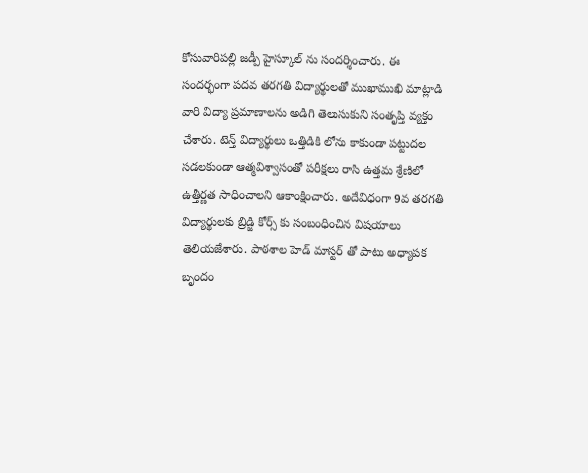కోసువారిపల్లి జడ్పీ హైస్కూల్ ను సందర్శించారు. ఈ సందర్భంగా పదవ తరగతి విద్యార్థులతో ముఖాముఖి మాట్లాడి వారి విద్యా ప్రమాణాలను అడిగి తెలుసుకుని సంతృప్తి వ్యక్తం చేశారు. టెన్త్ విద్యార్థులు ఒత్తిడికి లోను కాకుండా పట్టుదల సడలకుండా ఆత్మవిశ్వాసంతో పరీక్షలు రాసి ఉత్తమ శ్రేణిలో ఉత్తీర్ణత సాధించాలని ఆకాంక్షించారు. అదేవిధంగా 9వ తరగతి విద్యార్థులకు బ్రిడ్జి కోర్స్ కు సంబంధించిన విషయాలు తెలియజేశారు. పాఠశాల హెడ్ మాస్టర్ తో పాటు అధ్యాపక బృందం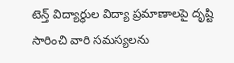టెన్త్ విద్యార్థుల విద్యా ప్రమాణాలపై దృష్టి సారించి వారి సమస్యలను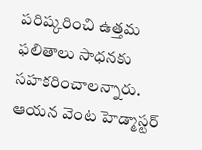పరిష్కరించి ఉత్తమ ఫలితాలు సాధనకు సహకరించాలన్నారు. ఆయన వెంట హెడ్మాస్టర్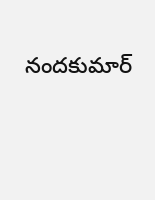నందకుమార్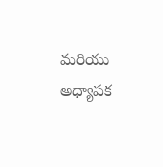మరియు అధ్యాపక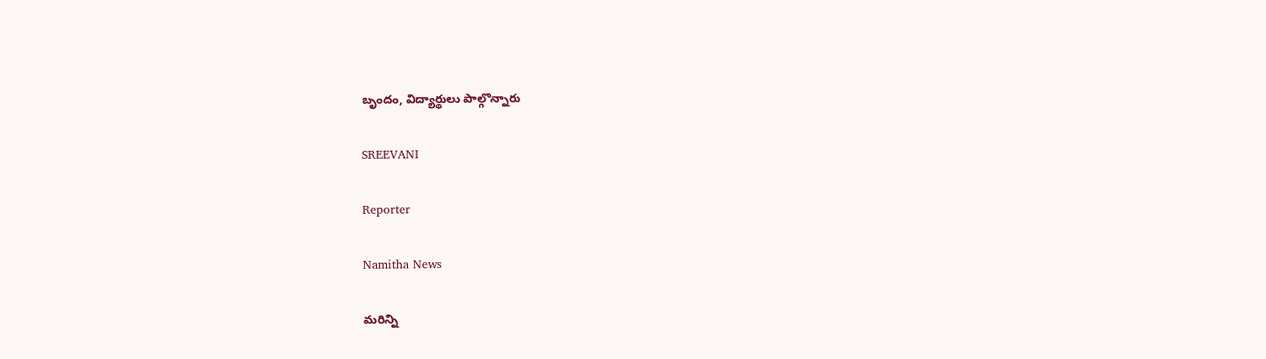బృందం, విద్యార్థులు పాల్గొన్నారు

SREEVANI

Reporter

Namitha News

మరిన్ని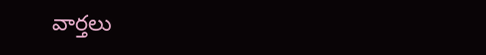వార్తలు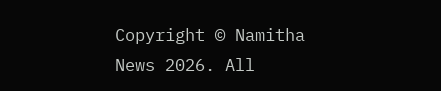Copyright © Namitha News 2026. All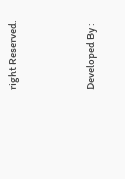right Reserved.



Developed By :